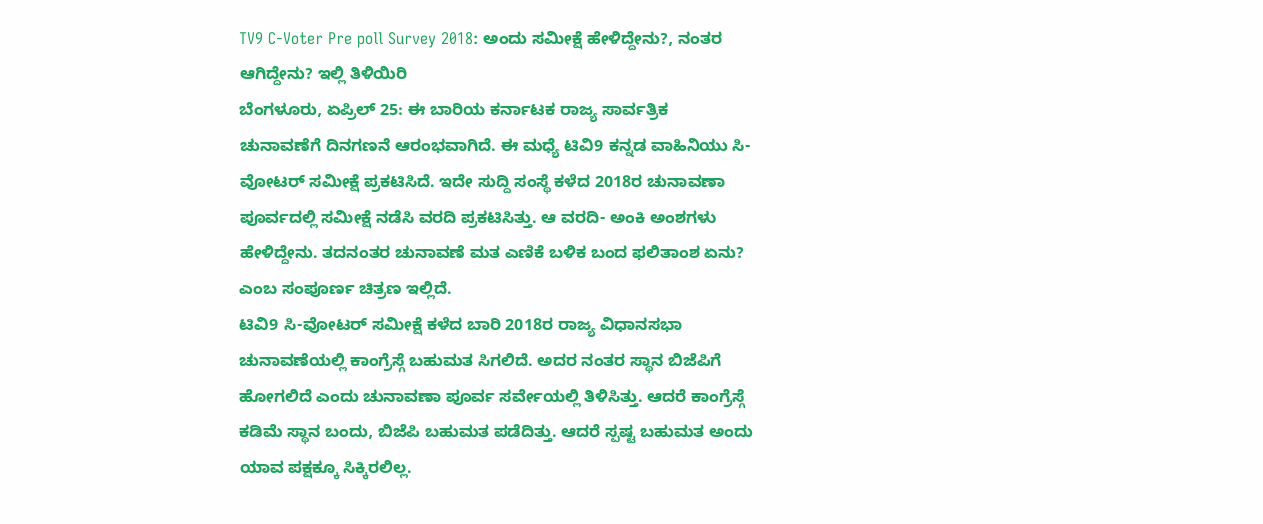TV9 C-Voter Pre poll Survey 2018: ಅಂದು ಸಮೀಕ್ಷೆ ಹೇಳಿದ್ದೇನು?, ನಂತರ ಆಗಿದ್ದೇನು? ಇಲ್ಲಿ ತಿಳಿಯಿರಿ
ಬೆಂಗಳೂರು, ಏಪ್ರಿಲ್ 25: ಈ ಬಾರಿಯ ಕರ್ನಾಟಕ ರಾಜ್ಯ ಸಾರ್ವತ್ರಿಕ ಚುನಾವಣೆಗೆ ದಿನಗಣನೆ ಆರಂಭವಾಗಿದೆ. ಈ ಮಧ್ಯೆ ಟಿವಿ9 ಕನ್ನಡ ವಾಹಿನಿಯು ಸಿ-ವೋಟರ್ ಸಮೀಕ್ಷೆ ಪ್ರಕಟಿಸಿದೆ. ಇದೇ ಸುದ್ದಿ ಸಂಸ್ಥೆ ಕಳೆದ 2018ರ ಚುನಾವಣಾ ಪೂರ್ವದಲ್ಲಿ ಸಮೀಕ್ಷೆ ನಡೆಸಿ ವರದಿ ಪ್ರಕಟಿಸಿತ್ತು. ಆ ವರದಿ- ಅಂಕಿ ಅಂಶಗಳು ಹೇಳಿದ್ದೇನು. ತದನಂತರ ಚುನಾವಣೆ ಮತ ಎಣಿಕೆ ಬಳಿಕ ಬಂದ ಫಲಿತಾಂಶ ಏನು? ಎಂಬ ಸಂಪೂರ್ಣ ಚಿತ್ರಣ ಇಲ್ಲಿದೆ.
ಟಿವಿ9 ಸಿ-ವೋಟರ್ ಸಮೀಕ್ಷೆ ಕಳೆದ ಬಾರಿ 2018ರ ರಾಜ್ಯ ವಿಧಾನಸಭಾ ಚುನಾವಣೆಯಲ್ಲಿ ಕಾಂಗ್ರೆಸ್ಗೆ ಬಹುಮತ ಸಿಗಲಿದೆ. ಅದರ ನಂತರ ಸ್ಥಾನ ಬಿಜೆಪಿಗೆ ಹೋಗಲಿದೆ ಎಂದು ಚುನಾವಣಾ ಪೂರ್ವ ಸರ್ವೇಯಲ್ಲಿ ತಿಳಿಸಿತ್ತು. ಆದರೆ ಕಾಂಗ್ರೆಸ್ಗೆ ಕಡಿಮೆ ಸ್ಥಾನ ಬಂದು, ಬಿಜೆಪಿ ಬಹುಮತ ಪಡೆದಿತ್ತು. ಆದರೆ ಸ್ಪಷ್ಟ ಬಹುಮತ ಅಂದು ಯಾವ ಪಕ್ಷಕ್ಕೂ ಸಿಕ್ಕಿರಲಿಲ್ಲ.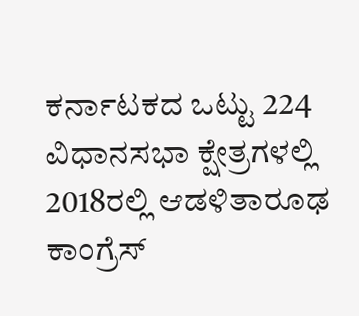ಕರ್ನಾಟಕದ ಒಟ್ಟು 224 ವಿಧಾನಸಭಾ ಕ್ಷೇತ್ರಗಳಲ್ಲಿ 2018ರಲ್ಲಿ ಆಡಳಿತಾರೂಢ ಕಾಂಗ್ರೆಸ್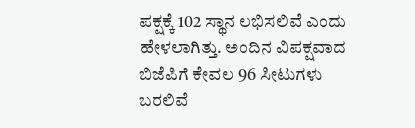ಪಕ್ಷಕ್ಕೆ 102 ಸ್ಥಾನ ಲಭಿಸಲಿವೆ ಎಂದು ಹೇಳಲಾಗಿತ್ತು. ಅಂದಿನ ವಿಪಕ್ಷವಾದ ಬಿಜೆಪಿಗೆ ಕೇವಲ 96 ಸೀಟುಗಳು ಬರಲಿವೆ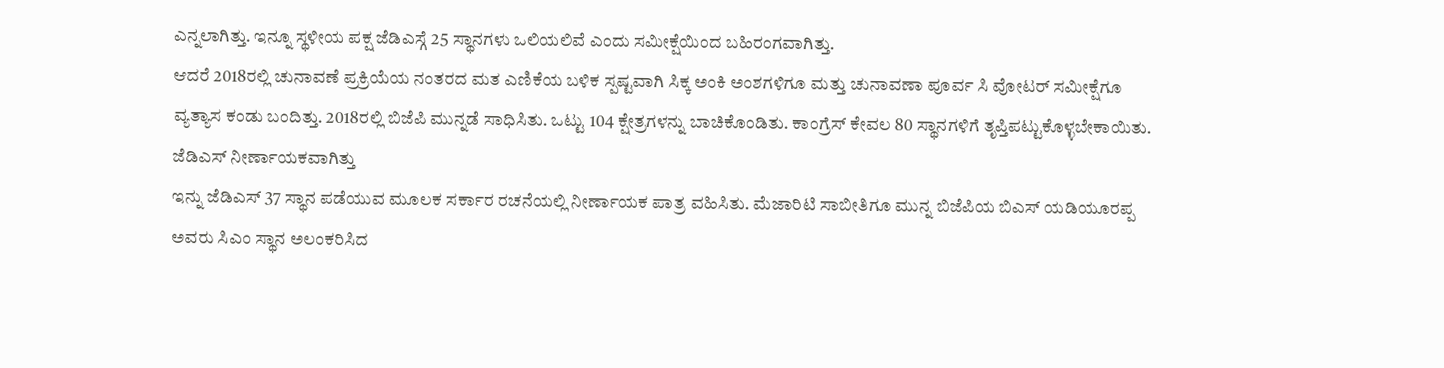ಎನ್ನಲಾಗಿತ್ತು. ಇನ್ನೂ ಸ್ಥಳೀಯ ಪಕ್ಷ ಜೆಡಿಎಸ್ಗೆ 25 ಸ್ಥಾನಗಳು ಒಲಿಯಲಿವೆ ಎಂದು ಸಮೀಕ್ಷೆಯಿಂದ ಬಹಿರಂಗವಾಗಿತ್ತು.
ಆದರೆ 2018ರಲ್ಲಿ ಚುನಾವಣೆ ಪ್ರಕ್ರಿಯೆಯ ನಂತರದ ಮತ ಎಣಿಕೆಯ ಬಳಿಕ ಸ್ಪಷ್ಟವಾಗಿ ಸಿಕ್ಕ ಅಂಕಿ ಅಂಶಗಳಿಗೂ ಮತ್ತು ಚುನಾವಣಾ ಪೂರ್ವ ಸಿ ವೋಟರ್ ಸಮೀಕ್ಷೆಗೂ ವ್ಯತ್ಯಾಸ ಕಂಡು ಬಂದಿತ್ತು. 2018ರಲ್ಲಿ ಬಿಜೆಪಿ ಮುನ್ನಡೆ ಸಾಧಿಸಿತು. ಒಟ್ಟು 104 ಕ್ಷೇತ್ರಗಳನ್ನು ಬಾಚಿಕೊಂಡಿತು. ಕಾಂಗ್ರೆಸ್ ಕೇವಲ 80 ಸ್ಥಾನಗಳಿಗೆ ತೃಪ್ತಿಪಟ್ಟುಕೊಳ್ಳಬೇಕಾಯಿತು.
ಜೆಡಿಎಸ್ ನೀರ್ಣಾಯಕವಾಗಿತ್ತು
ಇನ್ನು ಜೆಡಿಎಸ್ 37 ಸ್ಥಾನ ಪಡೆಯುವ ಮೂಲಕ ಸರ್ಕಾರ ರಚನೆಯಲ್ಲಿ ನೀರ್ಣಾಯಕ ಪಾತ್ರ ವಹಿಸಿತು. ಮೆಜಾರಿಟಿ ಸಾಬೀತಿಗೂ ಮುನ್ನ ಬಿಜೆಪಿಯ ಬಿಎಸ್ ಯಡಿಯೂರಪ್ಪ ಅವರು ಸಿಎಂ ಸ್ಥಾನ ಅಲಂಕರಿಸಿದ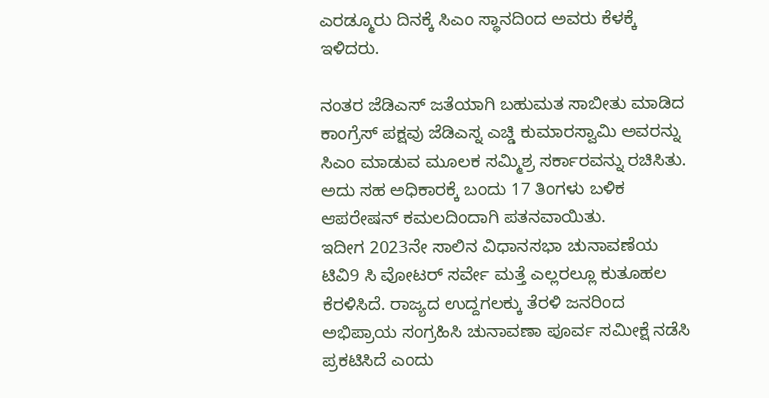ಎರಡ್ಮೂರು ದಿನಕ್ಕೆ ಸಿಎಂ ಸ್ಥಾನದಿಂದ ಅವರು ಕೆಳಕ್ಕೆ ಇಳಿದರು.

ನಂತರ ಜೆಡಿಎಸ್ ಜತೆಯಾಗಿ ಬಹುಮತ ಸಾಬೀತು ಮಾಡಿದ ಕಾಂಗ್ರೆಸ್ ಪಕ್ಷವು ಜೆಡಿಎಸ್ನ ಎಚ್ಡಿ ಕುಮಾರಸ್ವಾಮಿ ಅವರನ್ನು ಸಿಎಂ ಮಾಡುವ ಮೂಲಕ ಸಮ್ಮಿಶ್ರ ಸರ್ಕಾರವನ್ನು ರಚಿಸಿತು. ಅದು ಸಹ ಅಧಿಕಾರಕ್ಕೆ ಬಂದು 17 ತಿಂಗಳು ಬಳಿಕ ಆಪರೇಷನ್ ಕಮಲದಿಂದಾಗಿ ಪತನವಾಯಿತು.
ಇದೀಗ 2023ನೇ ಸಾಲಿನ ವಿಧಾನಸಭಾ ಚುನಾವಣೆಯ ಟಿವಿ9 ಸಿ ವೋಟರ್ ಸರ್ವೇ ಮತ್ತೆ ಎಲ್ಲರಲ್ಲೂ ಕುತೂಹಲ ಕೆರಳಿಸಿದೆ. ರಾಜ್ಯದ ಉದ್ದಗಲಕ್ಕು ತೆರಳಿ ಜನರಿಂದ ಅಭಿಪ್ರಾಯ ಸಂಗ್ರಹಿಸಿ ಚುನಾವಣಾ ಪೂರ್ವ ಸಮೀಕ್ಷೆ ನಡೆಸಿ ಪ್ರಕಟಿಸಿದೆ ಎಂದು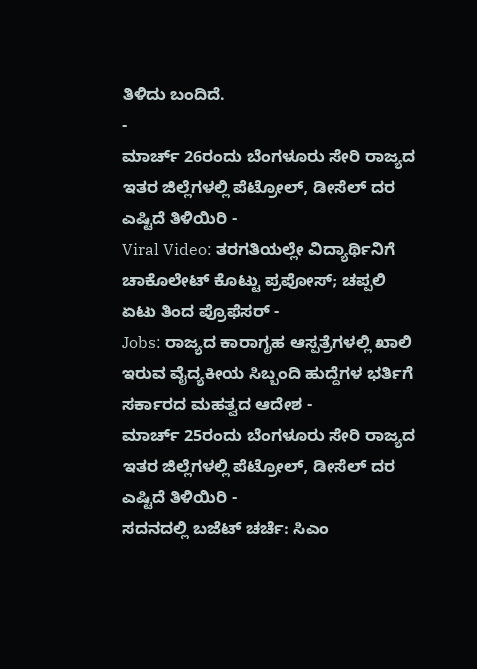ತಿಳಿದು ಬಂದಿದೆ.
-
ಮಾರ್ಚ್ 26ರಂದು ಬೆಂಗಳೂರು ಸೇರಿ ರಾಜ್ಯದ ಇತರ ಜಿಲ್ಲೆಗಳಲ್ಲಿ ಪೆಟ್ರೋಲ್, ಡೀಸೆಲ್ ದರ ಎಷ್ಟಿದೆ ತಿಳಿಯಿರಿ -
Viral Video: ತರಗತಿಯಲ್ಲೇ ವಿದ್ಯಾರ್ಥಿನಿಗೆ ಚಾಕೊಲೇಟ್ ಕೊಟ್ಟು ಪ್ರಪೋಸ್; ಚಪ್ಪಲಿ ಏಟು ತಿಂದ ಪ್ರೊಫೆಸರ್ -
Jobs: ರಾಜ್ಯದ ಕಾರಾಗೃಹ ಆಸ್ಪತ್ರೆಗಳಲ್ಲಿ ಖಾಲಿ ಇರುವ ವೈದ್ಯಕೀಯ ಸಿಬ್ಬಂದಿ ಹುದ್ದೆಗಳ ಭರ್ತಿಗೆ ಸರ್ಕಾರದ ಮಹತ್ವದ ಆದೇಶ -
ಮಾರ್ಚ್ 25ರಂದು ಬೆಂಗಳೂರು ಸೇರಿ ರಾಜ್ಯದ ಇತರ ಜಿಲ್ಲೆಗಳಲ್ಲಿ ಪೆಟ್ರೋಲ್, ಡೀಸೆಲ್ ದರ ಎಷ್ಟಿದೆ ತಿಳಿಯಿರಿ -
ಸದನದಲ್ಲಿ ಬಜೆಟ್ ಚರ್ಚೆ: ಸಿಎಂ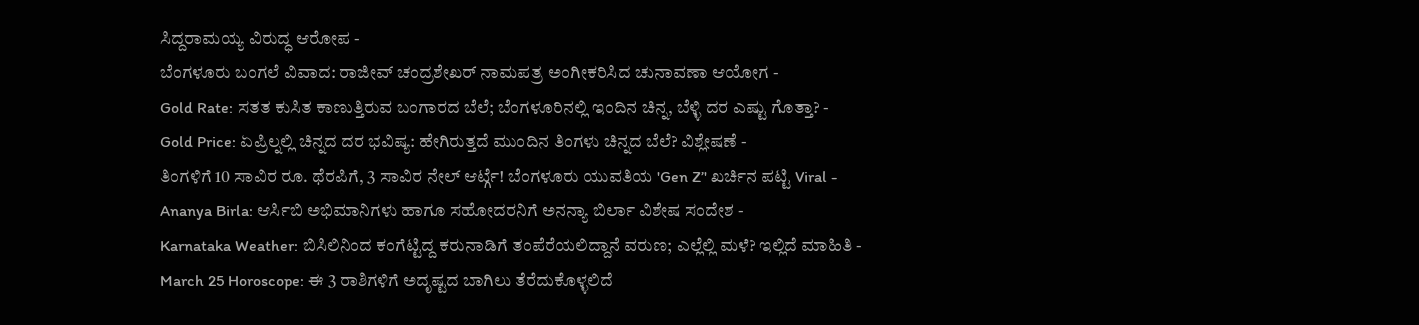ಸಿದ್ದರಾಮಯ್ಯ ವಿರುದ್ಧ ಆರೋಪ -
ಬೆಂಗಳೂರು ಬಂಗಲೆ ವಿವಾದ: ರಾಜೀವ್ ಚಂದ್ರಶೇಖರ್ ನಾಮಪತ್ರ ಅಂಗೀಕರಿಸಿದ ಚುನಾವಣಾ ಆಯೋಗ -
Gold Rate: ಸತತ ಕುಸಿತ ಕಾಣುತ್ತಿರುವ ಬಂಗಾರದ ಬೆಲೆ; ಬೆಂಗಳೂರಿನಲ್ಲಿ ಇಂದಿನ ಚಿನ್ನ, ಬೆಳ್ಳಿ ದರ ಎಷ್ಟು ಗೊತ್ತಾ? -
Gold Price: ಏಪ್ರಿಲ್ನಲ್ಲಿ ಚಿನ್ನದ ದರ ಭವಿಷ್ಯ: ಹೇಗಿರುತ್ತದೆ ಮುಂದಿನ ತಿಂಗಳು ಚಿನ್ನದ ಬೆಲೆ? ವಿಶ್ಲೇಷಣೆ -
ತಿಂಗಳಿಗೆ 10 ಸಾವಿರ ರೂ. ಥೆರಪಿಗೆ, 3 ಸಾವಿರ ನೇಲ್ ಆರ್ಟ್ಗೆ! ಬೆಂಗಳೂರು ಯುವತಿಯ 'Gen Z’' ಖರ್ಚಿನ ಪಟ್ಟಿ Viral -
Ananya Birla: ಆರ್ಸಿಬಿ ಅಭಿಮಾನಿಗಳು ಹಾಗೂ ಸಹೋದರನಿಗೆ ಅನನ್ಯಾ ಬಿರ್ಲಾ ವಿಶೇಷ ಸಂದೇಶ -
Karnataka Weather: ಬಿಸಿಲಿನಿಂದ ಕಂಗೆಟ್ಟಿದ್ದ ಕರುನಾಡಿಗೆ ತಂಪೆರೆಯಲಿದ್ದಾನೆ ವರುಣ; ಎಲ್ಲೆಲ್ಲಿ ಮಳೆ? ಇಲ್ಲಿದೆ ಮಾಹಿತಿ -
March 25 Horoscope: ಈ 3 ರಾಶಿಗಳಿಗೆ ಅದೃಷ್ಟದ ಬಾಗಿಲು ತೆರೆದುಕೊಳ್ಳಲಿದೆ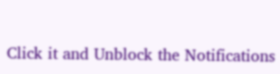Click it and Unblock the Notifications